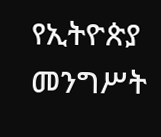የኢትዮጵያ መንግሥት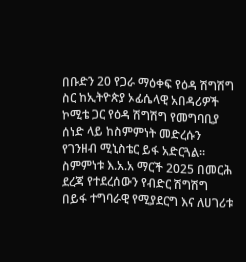በቡድን 20 የጋራ ማዕቀፍ የዕዳ ሽግሽግ ስር ከኢትዮጵያ ኦፊሴላዊ አበዳሪዎች ኮሚቴ ጋር የዕዳ ሽግሽግ የመግባቢያ ሰነድ ላይ ከስምምነት መድረሱን የገንዘብ ሚኒስቴር ይፋ አድርጓል።
ስምምነቱ እ.አ.አ ማርች 2025 በመርሕ ደረጃ የተደረሰውን የብድር ሽግሽግ በይፋ ተግባራዊ የሚያደርግ እና ለሀገሪቱ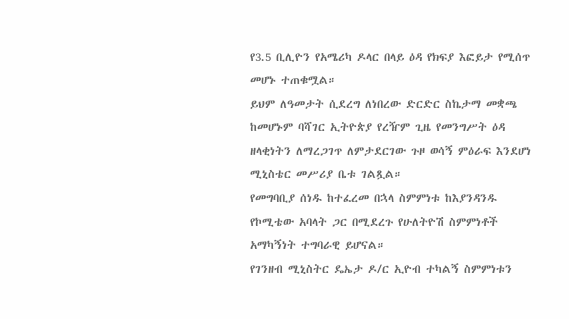የ3.5 ቢሊዮን የአሜሪካ ዶላር በላይ ዕዳ የክፍያ እፎይታ የሚሰጥ መሆኑ ተጠቁሟል።
ይህም ለዓመታት ሲደረግ ለነበረው ድርድር ስኬታማ መቋጫ ከመሆኑም ባሻገር ኢትዮጵያ የረዥም ጊዜ የመንግሥት ዕዳ ዘላቂነትን ለማረጋገጥ ለምታደርገው ጉዞ ወሳኝ ምዕራፍ እንደሆነ ሚኒስቴር መሥሪያ ቤቱ ገልጿል።
የመግባቢያ ሰነዱ ከተፈረመ በኋላ ስምምነቱ ከእያንዳንዱ የኮሚቴው አባላት ጋር በሚደረጉ የሁለትዮሽ ስምምነቶች አማካኝነት ተግባራዊ ይሆናል።
የገንዘብ ሚኒስትር ዴኤታ ዶ/ር ኢዮብ ተካልኝ ስምምነቱን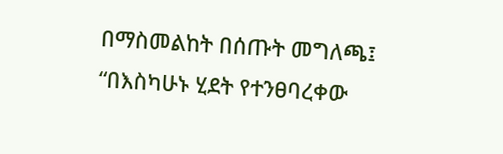በማስመልከት በሰጡት መግለጫ፤ “በእስካሁኑ ሂደት የተንፀባረቀው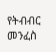የትብብር መንፈስ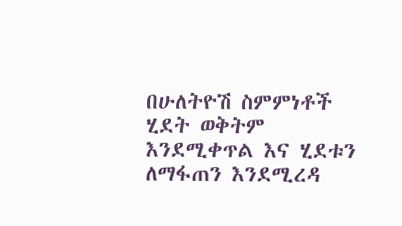በሁለትዮሽ ስምምነቶች ሂደት ወቅትም እንደሚቀጥል እና ሂደቱን ለማፋጠን እንደሚረዳ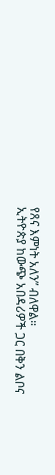የጸና እምነት አለን” ብለዋል።
ኢትዮጵያ ከውጭ አበዳሪዎች ጋር በቅን ልቦና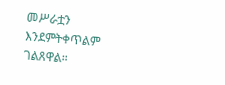መሥራቷን እንደምትቀጥልም ገልጸዋል።